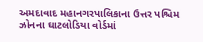અમદાવાદ મહાનગરપાલિકાના ઉત્તર પશ્ચિમ ઝોનના ઘાટલોડિયા વોર્ડમાં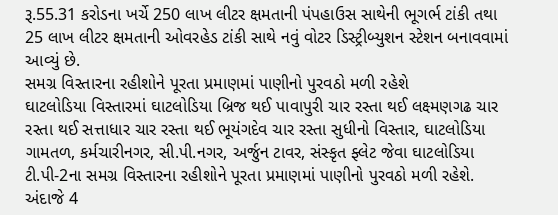રૂ.55.31 કરોડના ખર્ચે 250 લાખ લીટર ક્ષમતાની પંપહાઉસ સાથેની ભૂગર્ભ ટાંકી તથા 25 લાખ લીટર ક્ષમતાની ઓવરહેડ ટાંકી સાથે નવું વોટર ડિસ્ટ્રીબ્યુશન સ્ટેશન બનાવવામાં આવ્યું છે.
સમગ્ર વિસ્તારના રહીશોને પૂરતા પ્રમાણમાં પાણીનો પુરવઠો મળી રહેશે
ઘાટલોડિયા વિસ્તારમાં ઘાટલોડિયા બ્રિજ થઈ પાવાપુરી ચાર રસ્તા થઈ લક્ષ્મણગઢ ચાર રસ્તા થઈ સત્તાધાર ચાર રસ્તા થઈ ભૂયંગદેવ ચાર રસ્તા સુધીનો વિસ્તાર, ઘાટલોડિયા ગામતળ, કર્મચારીનગર, સી.પી.નગર, અર્જુન ટાવર, સંસ્કૃત ફ્લેટ જેવા ઘાટલોડિયા ટી.પી-2ના સમગ્ર વિસ્તારના રહીશોને પૂરતા પ્રમાણમાં પાણીનો પુરવઠો મળી રહેશે. અંદાજે 4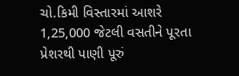ચો.કિમી વિસ્તારમાં આશરે 1,25,000 જેટલી વસતીને પૂરતા પ્રેશરથી પાણી પૂરું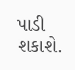પાડી શકાશે.